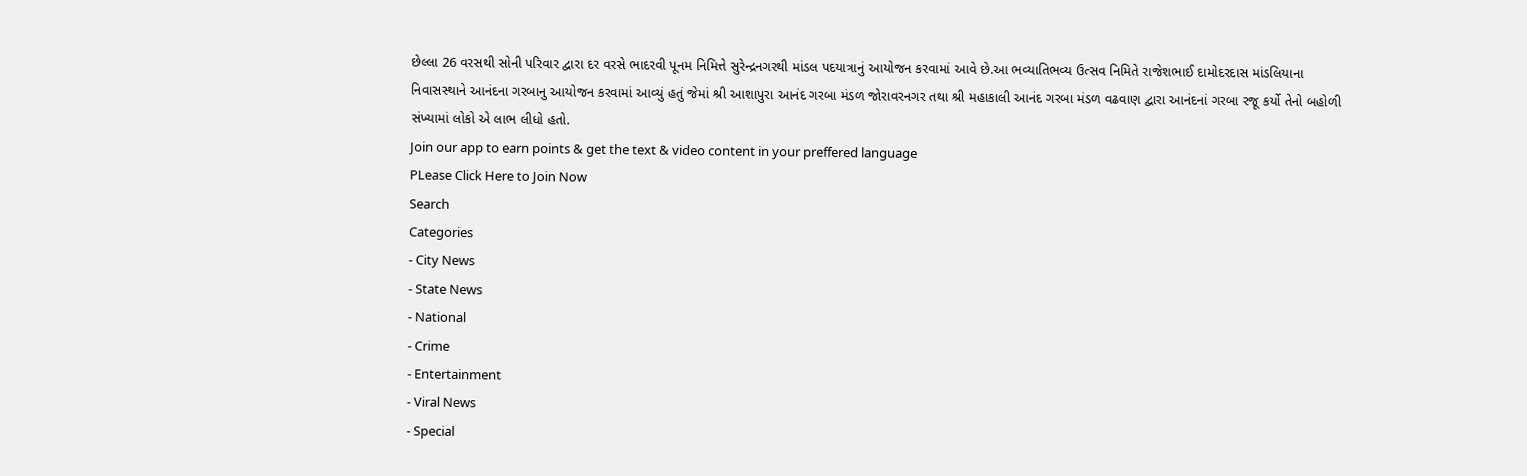છેલ્લા 26 વરસથી સોની પરિવાર દ્વારા દર વરસે ભાદરવી પૂનમ નિમિત્તે સુરેન્દ્રનગરથી માંડલ પદયાત્રાનું આયોજન કરવામાં આવે છે.આ ભવ્યાતિભવ્ય ઉત્સવ નિમિતે રાજેશભાઈ દામોદરદાસ માંડલિયાના નિવાસસ્થાને આનંદના ગરબાનુ આયોજન કરવામાં આવ્યું હતું જેમાં શ્રી આશાપુરા આનંદ ગરબા મંડળ જોરાવરનગર તથા શ્રી મહાકાલી આનંદ ગરબા મંડળ વઢવાણ દ્વારા આનંદનાં ગરબા રજૂ કર્યો તેનો બહોળી સંખ્યામાં લોકો એ લાભ લીધો હતો.
Join our app to earn points & get the text & video content in your preffered language
PLease Click Here to Join Now
Search
Categories
- City News
- State News
- National
- Crime
- Entertainment
- Viral News
- Special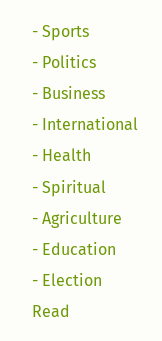- Sports
- Politics
- Business
- International
- Health
- Spiritual
- Agriculture
- Education
- Election
Read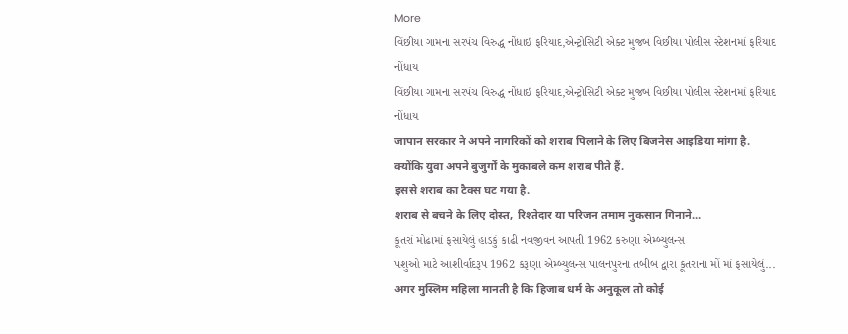More
વિંછીયા ગામના સરપંચ વિરુદ્ધ નોંધાઇ ફરિયાદ,એન્ટ્રોસિટી એક્ટ મુજબ વિછીયા પોલીસ સ્ટેશનમાં ફરિયાદ નોંધાય
વિંછીયા ગામના સરપંચ વિરુદ્ધ નોંધાઇ ફરિયાદ,એન્ટ્રોસિટી એક્ટ મુજબ વિછીયા પોલીસ સ્ટેશનમાં ફરિયાદ નોંધાય
जापान सरकार ने अपने नागरिकों को शराब पिलाने के लिए बिजनेस आइडिया मांगा है. क्योंकि युवा अपने बुजुर्गों के मुकाबले कम शराब पीते हैं.
इससे शराब का टैक्स घट गया है.
शराब से बचने के लिए दोस्त, रिश्तेदार या परिजन तमाम नुकसान गिनाने...
કૂતરાં મોઢામાં ફસાયેલું હાડકું કાઢી નવજીવન આપતી 1962 કરુણા એમ્બ્યુલન્સ
પશુઓ માટે આશીર્વાદરૂપ 1962 કરૂણા એમ્બ્યુલન્સ પાલનપુરના તબીબ દ્વારા કૂતરાના મોં માં ફસાયેલું...
अगर मुस्लिम महिला मानती है कि हिजाब धर्म के अनुकूल तो कोई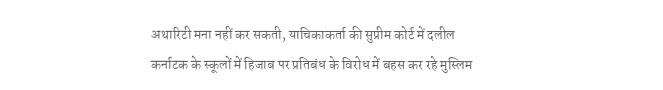अथारिटी मना नहीं कर सकती, याचिकाकर्ता की सुप्रीम कोर्ट में दलील
कर्नाटक के स्कूलों में हिजाब पर प्रतिबंध के विरोध में बहस कर रहे मुस्लिम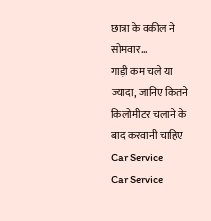छात्रा के वकील ने सोमवार...
गाड़ी कम चले या ज्यादा, जानिए कितने किलोमीटर चलाने के बाद करवानी चाहिए Car Service
Car Service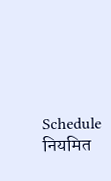Schedule नियमित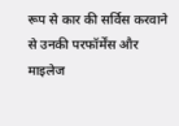रूप से कार की सर्विस करवाने से उनकी परफॉर्मेंस और माइलेज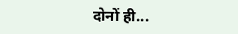दोनों ही...